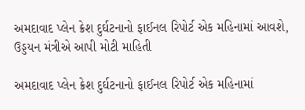અમદાવાદ પ્લેન ક્રેશ દુર્ઘટનાનો ફાઈનલ રિપોર્ટ એક મહિનામાં આવશે, ઉડ્ડયન મંત્રીએ આપી મોટી માહિતી

અમદાવાદ પ્લેન ક્રેશ દુર્ઘટનાનો ફાઈનલ રિપોર્ટ એક મહિનામાં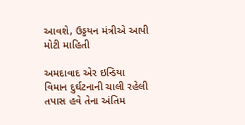આવશે, ઉડ્ડયન મંત્રીએ આપી મોટી માહિતી

અમદાવાદ એર ઇન્ડિયા વિમાન દુર્ઘટનાની ચાલી રહેલી તપાસ હવે તેના અંતિમ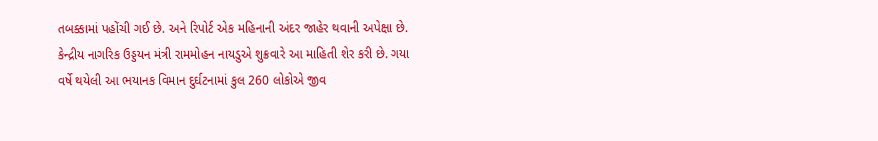તબક્કામાં પહોંચી ગઈ છે. અને રિપોર્ટ એક મહિનાની અંદર જાહેર થવાની અપેક્ષા છે. કેન્દ્રીય નાગરિક ઉડ્ડયન મંત્રી રામમોહન નાયડુએ શુક્રવારે આ માહિતી શેર કરી છે. ગયા વર્ષે થયેલી આ ભયાનક વિમાન દુર્ઘટનામાં કુલ 260 લોકોએ જીવ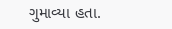ગુમાવ્યા હતા.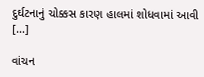દુર્ઘટનાનું ચોક્કસ કારણ હાલમાં શોધવામાં આવી […]

વાંચન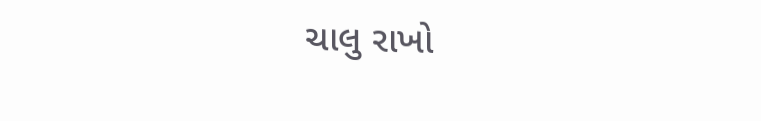ચાલુ રાખો